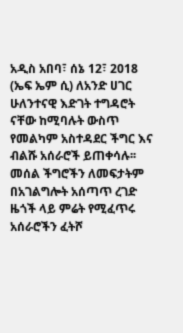አዲስ አበባ፣ ሰኔ 12፣ 2018 (ኤፍ ኤም ሲ) ለአንድ ሀገር ሁለንተናዊ እድገት ተግዳሮት ናቸው ከሚባሉት ውስጥ የመልካም አስተዳደር ችግር እና ብልሹ አሰራሮች ይጠቀሳሉ፡፡
መሰል ችግሮችን ለመፍታትም በአገልግሎት አሰጣጥ ረገድ ዜጎች ላይ ምሬት የሚፈጥሩ አሰራሮችን ፈትሾ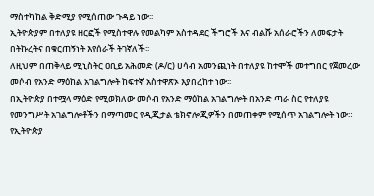ማስተካከል ቅድሚያ የሚሰጠው ጉዳይ ነው፡፡
ኢትዮጵያም በተለያዩ ዘርፎች የሚስተዋሉ የመልካም አስተዳደር ችግሮች እና ብልሹ አሰራሮችን ለመፍታት በትኩረትና በቁርጠኝነት እየሰራች ትገኛለች፡፡
ለዚህም በጠቅላይ ሚኒስትር ዐቢይ አሕመድ (ዶ/ር) ሀሳብ አመንጪነት በተለያዩ ከተሞች መተግበር የጀመረው መሶብ የአንድ ማዕከል አገልግሎት ከፍተኛ አስተዋጽኦ እያበረከተ ነው፡፡
በኢትዮጵያ በተሟላ ማዕድ የሚወክለው መሶብ የአንድ ማዕከል አገልግሎት በአንድ ጣራ ስር የተለያዩ የመንግሥት አገልግሎቶችን በማጣመር የዲጂታል ቴክኖሎጂዎችን በመጠቀም የሚሰጥ አገልግሎት ነው።
የኢትዮጵያ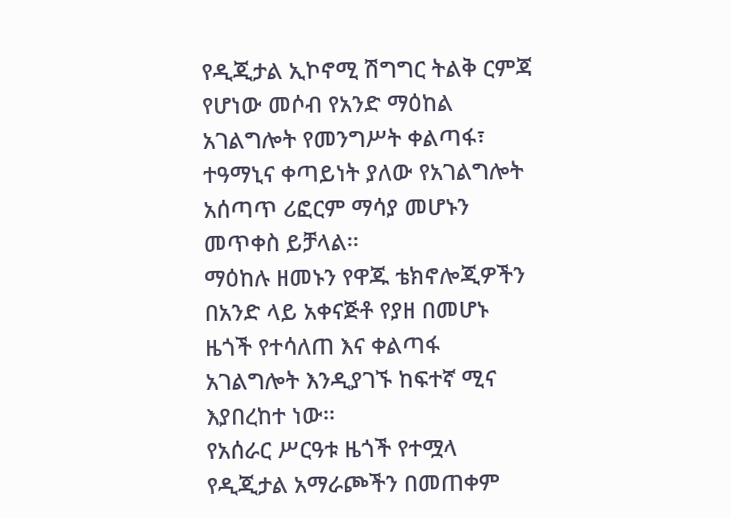የዲጂታል ኢኮኖሚ ሽግግር ትልቅ ርምጃ የሆነው መሶብ የአንድ ማዕከል አገልግሎት የመንግሥት ቀልጣፋ፣ ተዓማኒና ቀጣይነት ያለው የአገልግሎት አሰጣጥ ሪፎርም ማሳያ መሆኑን መጥቀስ ይቻላል፡፡
ማዕከሉ ዘመኑን የዋጁ ቴክኖሎጂዎችን በአንድ ላይ አቀናጅቶ የያዘ በመሆኑ ዜጎች የተሳለጠ እና ቀልጣፋ አገልግሎት እንዲያገኙ ከፍተኛ ሚና እያበረከተ ነው፡፡
የአሰራር ሥርዓቱ ዜጎች የተሟላ የዲጂታል አማራጮችን በመጠቀም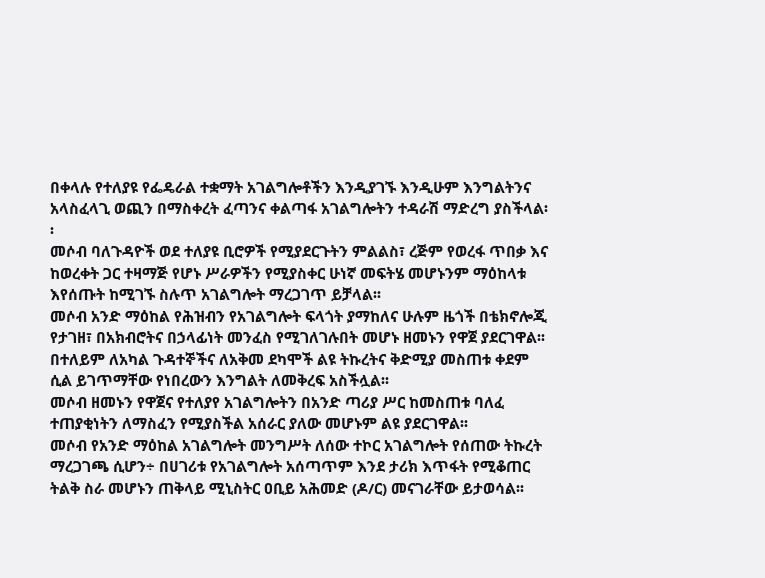በቀላሉ የተለያዩ የፌዴራል ተቋማት አገልግሎቶችን እንዲያገኙ እንዲሁም እንግልትንና አላስፈላጊ ወጪን በማስቀረት ፈጣንና ቀልጣፋ አገልግሎትን ተዳራሽ ማድረግ ያስችላል፡፡
መሶብ ባለጉዳዮች ወደ ተለያዩ ቢሮዎች የሚያደርጉትን ምልልስ፣ ረጅም የወረፋ ጥበቃ እና ከወረቀት ጋር ተዛማጅ የሆኑ ሥራዎችን የሚያስቀር ሁነኛ መፍትሄ መሆኑንም ማዕከላቱ እየሰጡት ከሚገኙ ስሉጥ አገልግሎት ማረጋገጥ ይቻላል፡፡
መሶብ አንድ ማዕከል የሕዝብን የአገልግሎት ፍላጎት ያማከለና ሁሉም ዜጎች በቴክኖሎጂ የታገዘ፣ በአክብሮትና በኃላፊነት መንፈስ የሚገለገሉበት መሆኑ ዘመኑን የዋጀ ያደርገዋል፡፡
በተለይም ለአካል ጉዳተኞችና ለአቅመ ደካሞች ልዩ ትኩረትና ቅድሚያ መስጠቱ ቀደም ሲል ይገጥማቸው የነበረውን እንግልት ለመቅረፍ አስችሏል፡፡
መሶብ ዘመኑን የዋጀና የተለያየ አገልግሎትን በአንድ ጣሪያ ሥር ከመስጠቱ ባለፈ ተጠያቂነትን ለማስፈን የሚያስችል አሰራር ያለው መሆኑም ልዩ ያደርገዋል፡፡
መሶብ የአንድ ማዕከል አገልግሎት መንግሥት ለሰው ተኮር አገልግሎት የሰጠው ትኩረት ማረጋገጫ ሲሆን÷ በሀገሪቱ የአገልግሎት አሰጣጥም እንደ ታሪክ እጥፋት የሚቆጠር ትልቅ ስራ መሆኑን ጠቅላይ ሚኒስትር ዐቢይ አሕመድ (ዶ/ር) መናገራቸው ይታወሳል፡፡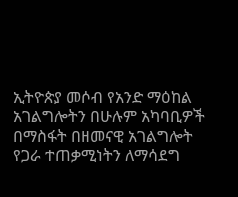ኢትዮጵያ መሶብ የአንድ ማዕከል አገልግሎትን በሁሉም አካባቢዎች በማስፋት በዘመናዊ አገልግሎት የጋራ ተጠቃሚነትን ለማሳደግ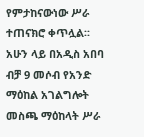የምታከናውነው ሥራ ተጠናክሮ ቀጥሏል፡፡
አሁን ላይ በአዲስ አበባ ብቻ 9 መሶብ የአንድ ማዕከል አገልግሎት መስጫ ማዕከላት ሥራ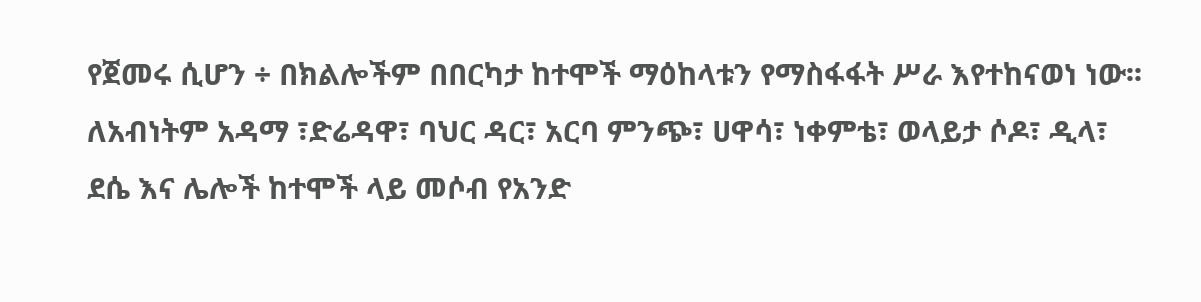የጀመሩ ሲሆን ÷ በክልሎችም በበርካታ ከተሞች ማዕከላቱን የማስፋፋት ሥራ እየተከናወነ ነው፡፡
ለአብነትም አዳማ ፣ድሬዳዋ፣ ባህር ዳር፣ አርባ ምንጭ፣ ሀዋሳ፣ ነቀምቴ፣ ወላይታ ሶዶ፣ ዲላ፣ ደሴ እና ሌሎች ከተሞች ላይ መሶብ የአንድ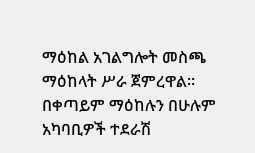ማዕከል አገልግሎት መስጫ ማዕከላት ሥራ ጀምረዋል፡፡
በቀጣይም ማዕከሉን በሁሉም አካባቢዎች ተደራሽ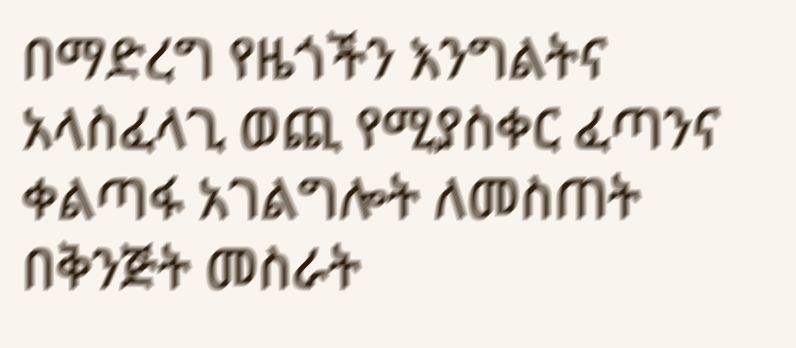በማድረግ የዜጎችን እንግልትና አላስፈላጊ ወጪ የሚያስቀር ፈጣንና ቀልጣፋ አገልግሎት ለመስጠት በቅንጅት መስራት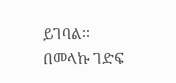ይገባል፡፡
በመላኩ ገድፍ